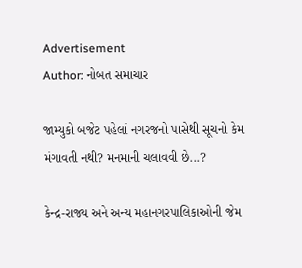Advertisement
Author: નોબત સમાચાર

જામ્યુકો બજેટ પહેલાં નગરજનો પાસેથી સૂચનો કેમ મંગાવતી નથી? મનમાની ચલાવવી છે...?

કેન્દ્ર-રાજ્ય અને અન્ય મહાનગરપાલિકાઓની જેમ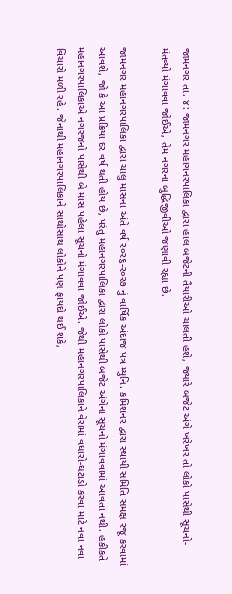જામનગર તા. ૪: જામનગર મહાગનરપાલિકા દ્વારા હાલ બજેટની તૈયારીઓ ચાલતી હશે, જ્યારે બજેટ અંગે ખરેખર તો લોકો પાસેથી સૂચનો-મંતવ્યો મંગાવવા જોઈએ, તેમ નગરના બુદ્ધિજીવીઓ જણાવી રહ્યા છે.

જામનગર મહાનગરપાલિકા દ્વારા ચાલુ માસના અંતે વર્ષ ર૦ર૬-ર૦ર૭ નું વાર્ષિક અંદાજ પત્ર મ્યુનિ. કમિશનર દ્વારા સ્થાયી સમિતિ સમક્ષ રજૂ કરવામાં આવશે, જો કે આ પ્રક્રિયા દર વર્ષ થતી હોય છે, પરંતુ મહાનગરપાલિકા દ્વારા લોકો પાસેથી બજેટ અંગેના સૂચનો મંગાવવામાં આવતા નથી. હકીકતે મહાનગરપાલિકાએ નગરજનો પાસેથી બે માસ પહેલા સૂચનો મંગાવવા જોઈએ. જેથી મહાનગરપાલિકાને વેરામાં વધારો-ઘટાડો કરવા માટે નવા નવા વિચારો મળી રહે. જેનાથી મહાનગરપાલિકાને સાથોસાથ લોકોને પણ ફાયદો થઈ શકે,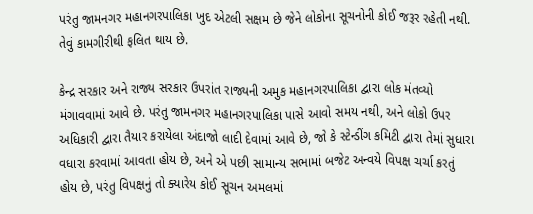પરંતુ જામનગર મહાનગરપાલિકા ખુદ એટલી સક્ષમ છે જેને લોકોના સૂચનોની કોઈ જરૂર રહેતી નથી. તેવું કામગીરીથી ફલિત થાય છે.

કેન્દ્ર સરકાર અને રાજ્ય સરકાર ઉપરાંત રાજ્યની અમુક મહાનગરપાલિકા દ્વારા લોક મંતવ્યો મંગાવવામાં આવે છે. પરંતુ જામનગર મહાનગરપાલિકા પાસે આવો સમય નથી, અને લોકો ઉપર અધિકારી દ્વારા તૈયાર કરાયેલા અંદાજો લાદી દેવામાં આવે છે, જો કે સ્ટેન્ડીંગ કમિટી દ્વારા તેમાં સુધારા વધારા કરવામાં આવતા હોય છે, અને એ પછી સામાન્ય સભામાં બજેટ અન્વયે વિપક્ષ ચર્ચા કરતું હોય છે, પરંતુ વિપક્ષનું તો ક્યારેય કોઈ સૂચન અમલમાં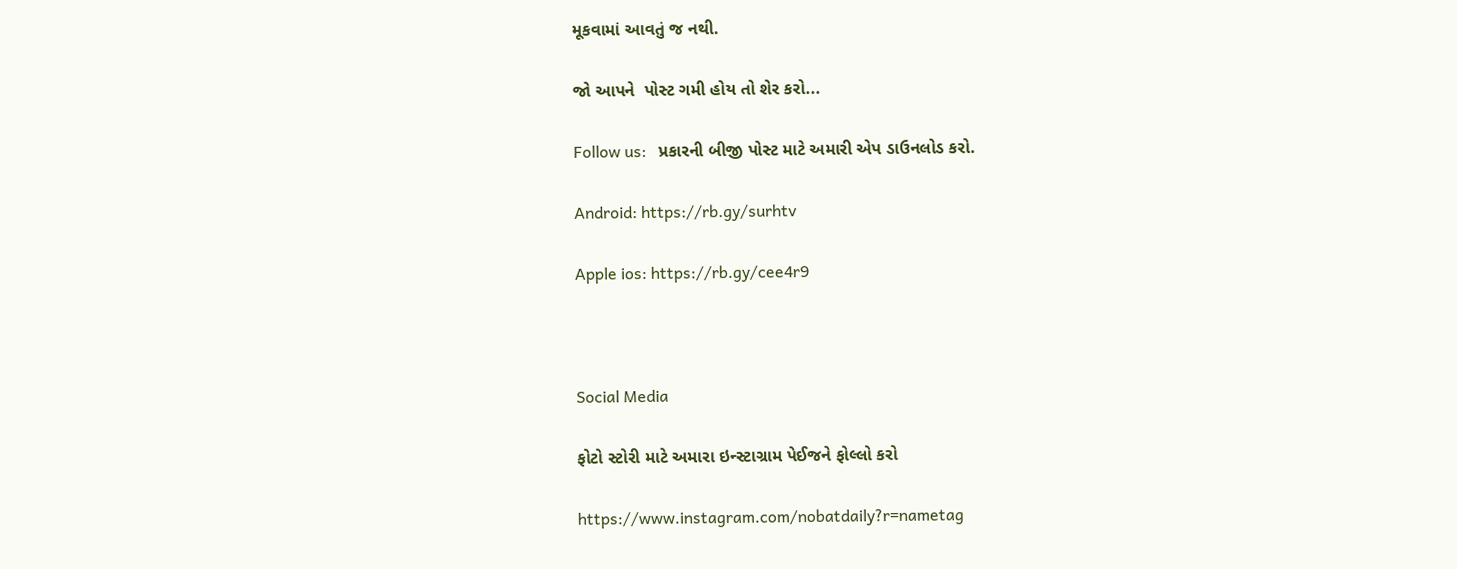મૂકવામાં આવતું જ નથી.

જો આપને  પોસ્ટ ગમી હોય તો શેર કરો...

Follow us:   પ્રકારની બીજી પોસ્ટ માટે અમારી એપ ડાઉનલોડ કરો.

Android: https://rb.gy/surhtv

Apple ios: https://rb.gy/cee4r9



Social Media

ફોટો સ્ટોરી માટે અમારા ઇન્સ્ટાગ્રામ પેઈજને ફોલ્લો કરો

https://www.instagram.com/nobatdaily?r=nametag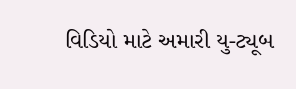વિડિયો માટે અમારી યુ-ટ્યૂબ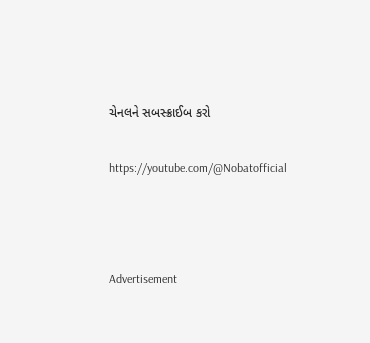ચેનલને સબસ્ક્રાઈબ કરો

https://youtube.com/@Nobatofficial



Advertisement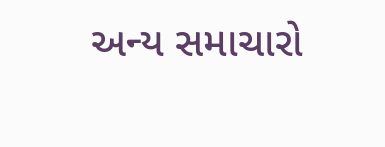અન્ય સમાચારો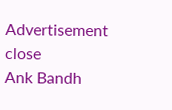Advertisement
close
Ank Bandh